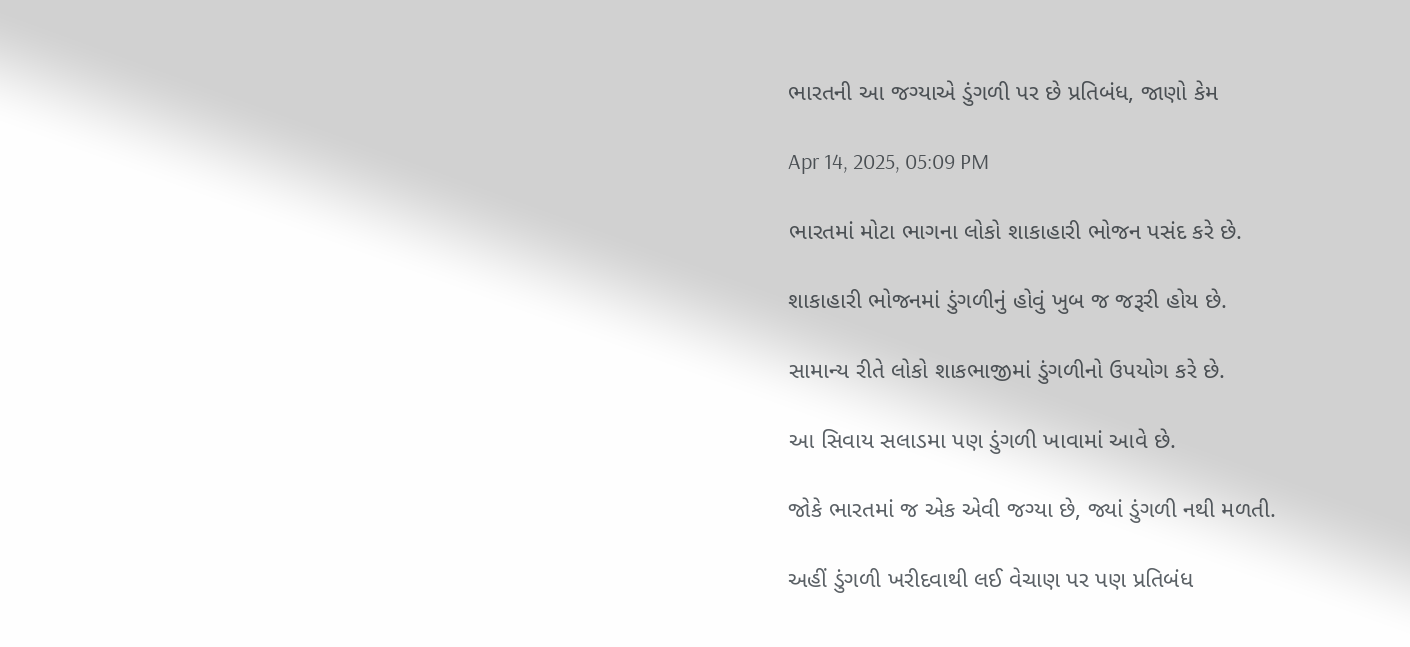ભારતની આ જગ્યાએ ડુંગળી પર છે પ્રતિબંધ, જાણો કેમ

Apr 14, 2025, 05:09 PM

ભારતમાં મોટા ભાગના લોકો શાકાહારી ભોજન પસંદ કરે છે.

શાકાહારી ભોજનમાં ડુંગળીનું હોવું ખુબ જ જરૂરી હોય છે.

સામાન્ય રીતે લોકો શાકભાજીમાં ડુંગળીનો ઉપયોગ કરે છે.

આ સિવાય સલાડમા પણ ડુંગળી ખાવામાં આવે છે.

જોકે ભારતમાં જ એક એવી જગ્યા છે, જ્યાં ડુંગળી નથી મળતી.

અહીં ડુંગળી ખરીદવાથી લઈ વેચાણ પર પણ પ્રતિબંધ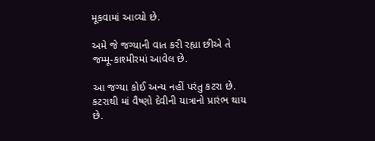મૂકવામાં આવ્યો છે.

અમે જે જગ્યાની વાત કરી રહ્યા છીએ તે જમ્મૂ-કાશ્મીરમાં આવેલ છે.

આ જગ્યા કોઈ અન્ય નહીં પરંતુ કટરા છે. કટરાથી માં વૈષ્ણો દેવીની યાત્રાનો પ્રારંભ થાય છે.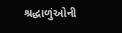શ્રદ્ધાળુંઓની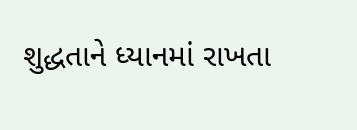શુદ્ધતાને ધ્યાનમાં રાખતા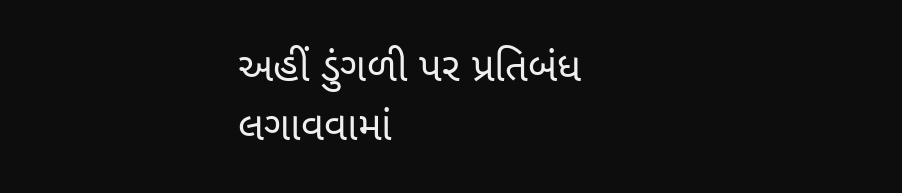અહીં ડુંગળી પર પ્રતિબંધ લગાવવામાં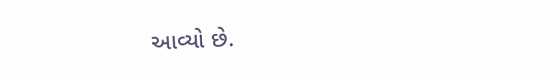આવ્યો છે.